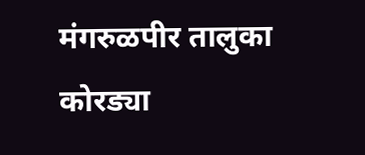मंगरुळपीर तालुका कोरड्या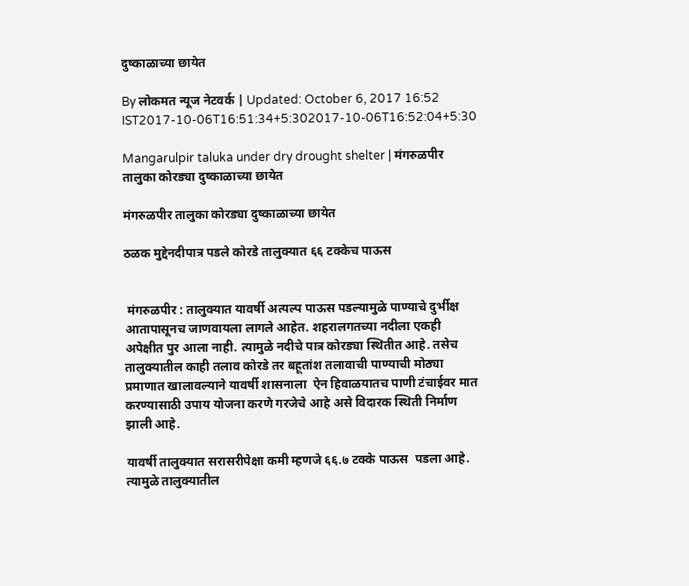दुष्काळाच्या छायेत

By लोकमत न्यूज नेटवर्क | Updated: October 6, 2017 16:52 IST2017-10-06T16:51:34+5:302017-10-06T16:52:04+5:30

Mangarulpir taluka under dry drought shelter | मंगरुळपीर तालुका कोरड्या दुष्काळाच्या छायेत

मंगरुळपीर तालुका कोरड्या दुष्काळाच्या छायेत

ठळक मुद्देनदीपात्र पडले कोरडे तालुक्यात ६६ टक्केच पाऊस


 मंगरुळपीर : तालुक्यात यावर्षी अत्यल्प पाऊस पडल्यामुळे पाण्याचे दुर्भीक्ष आतापासूनच जाणवायला लागले आहेत. शहरालगतच्या नदीला एकही अपेक्षीत पुर आला नाही. त्यामुळे नदीचे पात्र कोरड्या स्थितीत आहे. तसेच तालुक्यातील काही तलाव कोरडे तर बहूतांश तलावाची पाण्याची मोठ्या प्रमाणात खालावल्याने यावर्षी शासनाला  ऐन हिवाळयातच पाणी टंचाईवर मात करण्यासाठी उपाय योजना करणे गरजेचे आहे असे विदारक स्थिती निर्माण झाली आहे.

यावर्षी तालुक्यात सरासरीपेक्षा कमी म्हणजे ६६.७ टक्के पाऊस  पडला आहे. त्यामुळे तालुक्यातील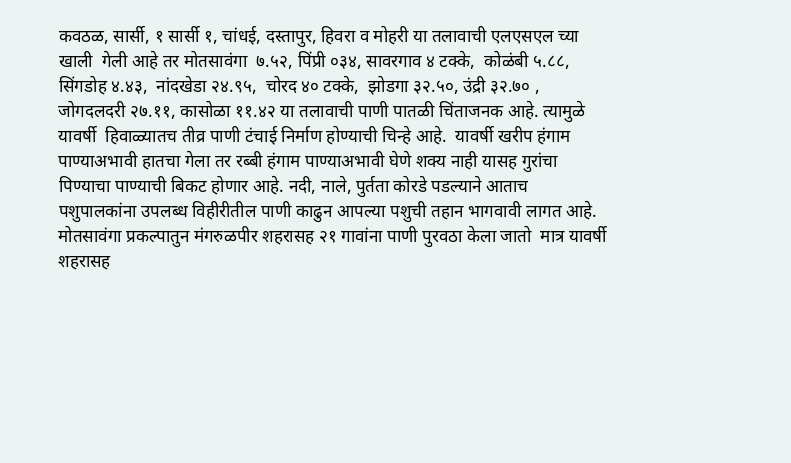कवठळ, सार्सी, १ सार्सी १, चांधई, दस्तापुर, हिवरा व मोहरी या तलावाची एलएसएल च्या खाली  गेली आहे तर मोतसावंगा  ७.५२, पिंप्री ०३४, सावरगाव ४ टक्के,  कोळंबी ५.८८,  सिंगडोह ४.४३,  नांदखेडा २४.९५,  चोरद ४० टक्के,  झोडगा ३२.५०, उंद्री ३२.७० , जोगदलदरी २७.११, कासोळा ११.४२ या तलावाची पाणी पातळी चिंताजनक आहे. त्यामुळे   यावर्षी  हिवाळ्यातच तीव्र पाणी टंचाई निर्माण होण्याची चिन्हे आहे.  यावर्षी खरीप हंगाम पाण्याअभावी हातचा गेला तर रब्बी हंगाम पाण्याअभावी घेणे शक्य नाही यासह गुरांचा पिण्याचा पाण्याची बिकट होणार आहे. नदी, नाले, पुर्तता कोरडे पडल्याने आताच पशुपालकांना उपलब्ध विहीरीतील पाणी काढुन आपल्या पशुची तहान भागवावी लागत आहे. मोतसावंगा प्रकल्पातुन मंगरुळपीर शहरासह २१ गावांना पाणी पुरवठा केला जातो  मात्र यावर्षी  शहरासह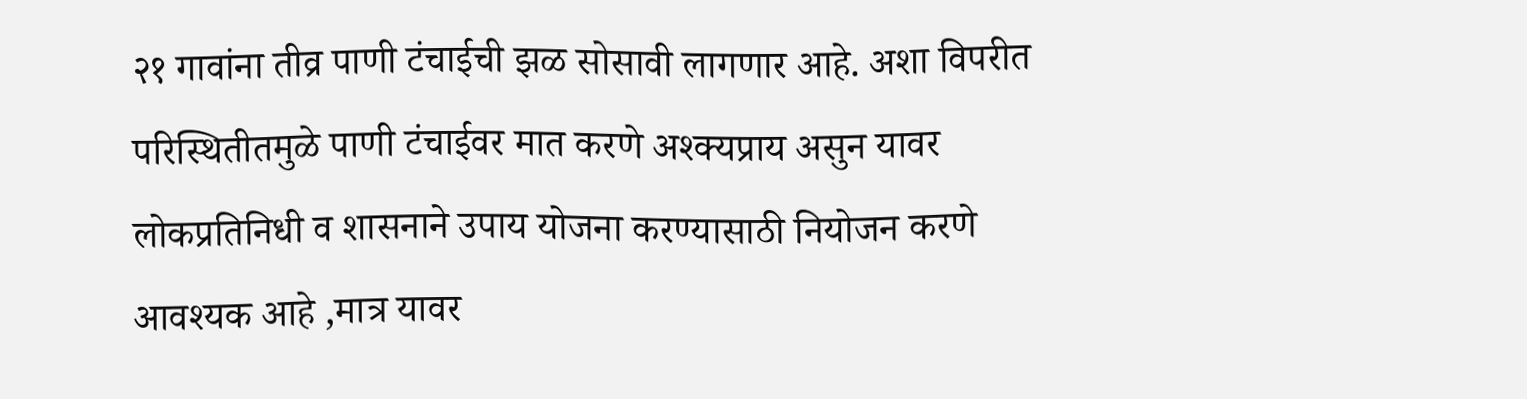२१ गावांना तीव्र पाणी टंचाईची झळ सोसावी लागणार आहे. अशा विपरीत परिस्थितीतमुळे पाणी टंचाईवर मात करणे अश्क्यप्राय असुन यावर लोकप्रतिनिधी व शासनाने उपाय योजना करण्यासाठी नियोजन करणे आवश्यक आहे ,मात्र यावर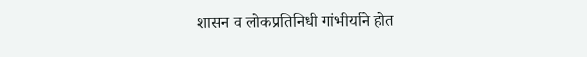शासन व लोकप्रतिनिधी गांभीर्याने होत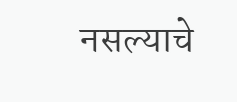नसल्याचे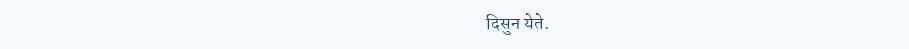दिसुन येते.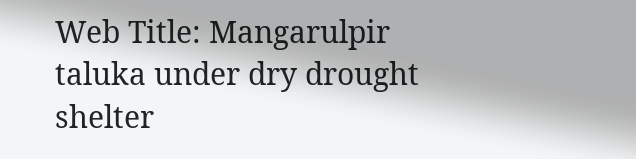Web Title: Mangarulpir taluka under dry drought shelter